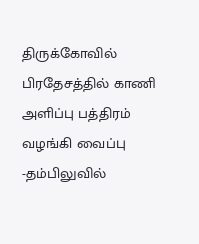திருக்கோவில் பிரதேசத்தில் காணி அளிப்பு பத்திரம் வழங்கி வைப்பு
-தம்பிலுவில்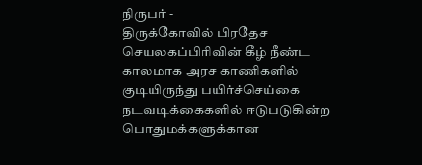நிருபர் -
திருக்கோவில் பிரதேச செயலகப்பிரிவின் கீழ் நீண்ட காலமாக அரச காணிகளில் குடியிருந்து பயிர்ச்செய்கை நடவடிக்கைகளில் ஈடுபடுகின்ற பொதுமக்களுக்கான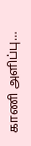காணி அளிப்பு…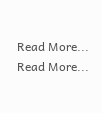Read More...
Read More...